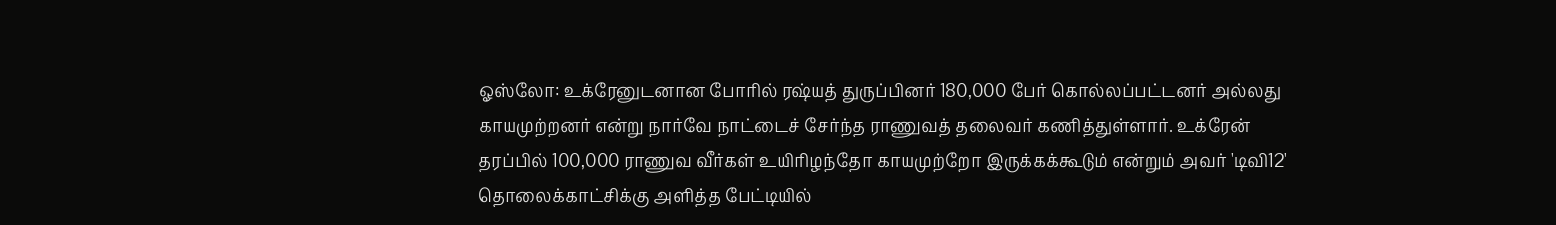ஓஸ்லோ: உக்ரேனுடனான போரில் ரஷ்யத் துருப்பினர் 180,000 பேர் கொல்லப்பட்டனர் அல்லது காயமுற்றனர் என்று நார்வே நாட்டைச் சேர்ந்த ராணுவத் தலைவர் கணித்துள்ளார். உக்ரேன் தரப்பில் 100,000 ராணுவ வீர்கள் உயிரிழந்தோ காயமுற்றோ இருக்கக்கூடும் என்றும் அவர் 'டிவி12' தொலைக்காட்சிக்கு அளித்த பேட்டியில்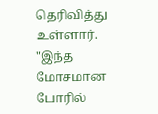தெரிவித்து உள்ளார்.
"இந்த மோசமான போரில்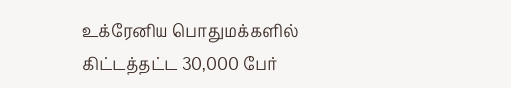உக்ரேனிய பொதுமக்களில் கிட்டத்தட்ட 30,000 பேர்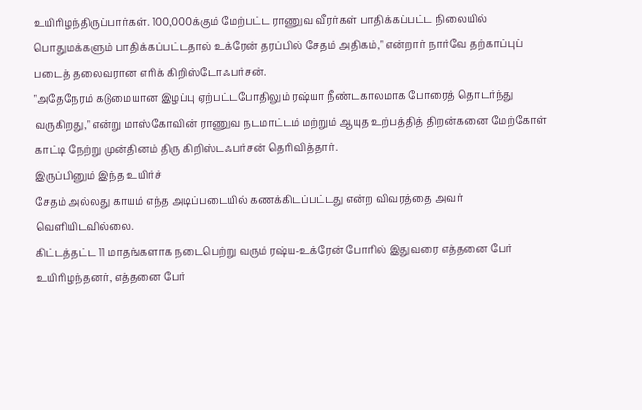உயிரிழந்திருப்பார்கள். 100,000க்கும் மேற்பட்ட ராணுவ வீரர்கள் பாதிக்கப்பட்ட நிலையில் பொதுமக்களும் பாதிக்கப்பட்டதால் உக்ரேன் தரப்பில் சேதம் அதிகம்," என்றார் நார்வே தற்காப்புப் படைத் தலைவரான எரிக் கிறிஸ்டோஃபர்சன்.
"அதேநேரம் கடுமையான இழப்பு ஏற்பட்டபோதிலும் ரஷ்யா நீண்டகாலமாக போரைத் தொடர்ந்து வருகிறது," என்று மாஸ்கோவின் ராணுவ நடமாட்டம் மற்றும் ஆயுத உற்பத்தித் திறன்கனை மேற்கோள் காட்டி நேற்று முன்தினம் திரு கிறிஸ்டஃபர்சன் தெரிவித்தார்.
இருப்பினும் இந்த உயிர்ச்
சேதம் அல்லது காயம் எந்த அடிப்படையில் கணக்கிடப்பட்டது என்ற விவரத்தை அவர் வெளியிடவில்லை.
கிட்டத்தட்ட 11 மாதங்களாக நடைபெற்று வரும் ரஷ்ய-உக்ரேன் போரில் இதுவரை எத்தனை பேர் உயிரிழந்தனர், எத்தனை பேர்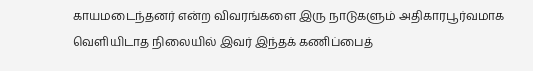காயமடைந்தனர் என்ற விவரங்களை இரு நாடுகளும் அதிகாரபூர்வமாக வெளியிடாத நிலையில் இவர் இந்தக் கணிப்பைத்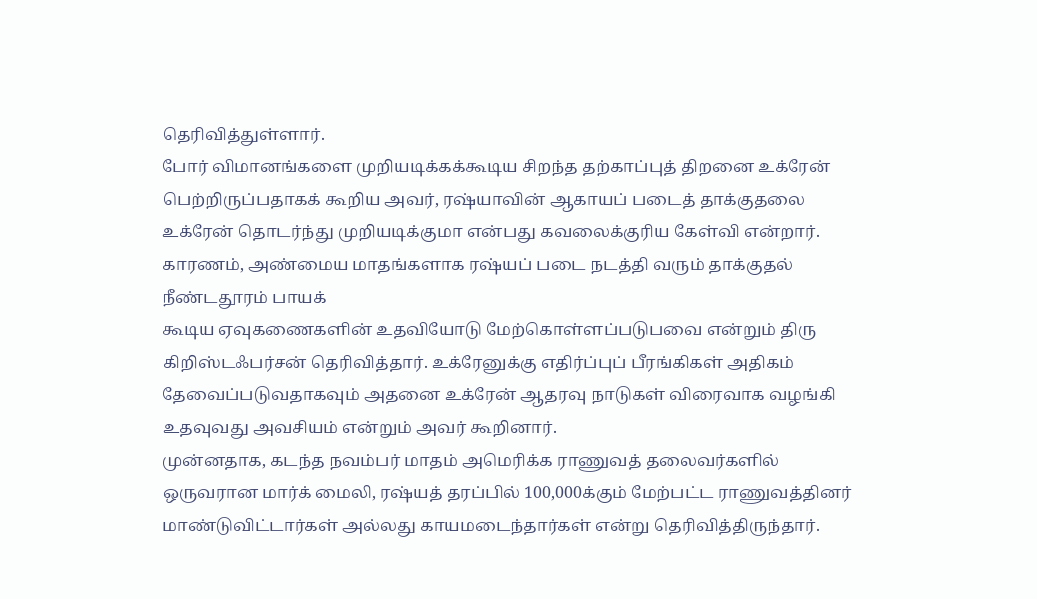தெரிவித்துள்ளார்.
போர் விமானங்களை முறியடிக்கக்கூடிய சிறந்த தற்காப்புத் திறனை உக்ரேன் பெற்றிருப்பதாகக் கூறிய அவர், ரஷ்யாவின் ஆகாயப் படைத் தாக்குதலை உக்ரேன் தொடர்ந்து முறியடிக்குமா என்பது கவலைக்குரிய கேள்வி என்றார்.
காரணம், அண்மைய மாதங்களாக ரஷ்யப் படை நடத்தி வரும் தாக்குதல் நீண்டதூரம் பாயக்
கூடிய ஏவுகணைகளின் உதவியோடு மேற்கொள்ளப்படுபவை என்றும் திரு கிறிஸ்டஃபர்சன் தெரிவித்தார். உக்ரேனுக்கு எதிர்ப்புப் பீரங்கிகள் அதிகம் தேவைப்படுவதாகவும் அதனை உக்ரேன் ஆதரவு நாடுகள் விரைவாக வழங்கி உதவுவது அவசியம் என்றும் அவர் கூறினார்.
முன்னதாக, கடந்த நவம்பர் மாதம் அமெரிக்க ராணுவத் தலைவர்களில் ஒருவரான மார்க் மைலி, ரஷ்யத் தரப்பில் 100,000க்கும் மேற்பட்ட ராணுவத்தினர் மாண்டுவிட்டார்கள் அல்லது காயமடைந்தார்கள் என்று தெரிவித்திருந்தார்.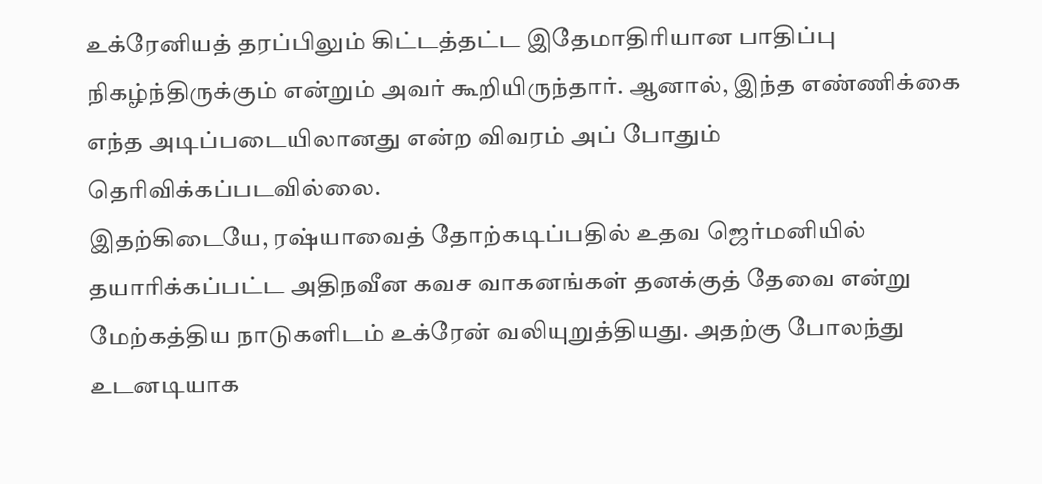உக்ரேனியத் தரப்பிலும் கிட்டத்தட்ட இதேமாதிரியான பாதிப்பு நிகழ்ந்திருக்கும் என்றும் அவர் கூறியிருந்தார். ஆனால், இந்த எண்ணிக்கை எந்த அடிப்படையிலானது என்ற விவரம் அப் போதும் தெரிவிக்கப்படவில்லை.
இதற்கிடையே, ரஷ்யாவைத் தோற்கடிப்பதில் உதவ ஜெர்மனியில் தயாரிக்கப்பட்ட அதிநவீன கவச வாகனங்கள் தனக்குத் தேவை என்று மேற்கத்திய நாடுகளிடம் உக்ரேன் வலியுறுத்தியது. அதற்கு போலந்து உடனடியாக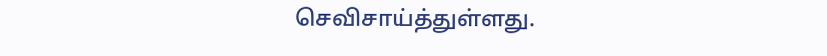செவிசாய்த்துள்ளது.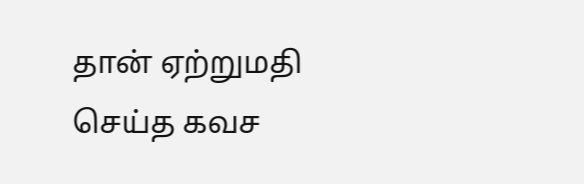தான் ஏற்றுமதி செய்த கவச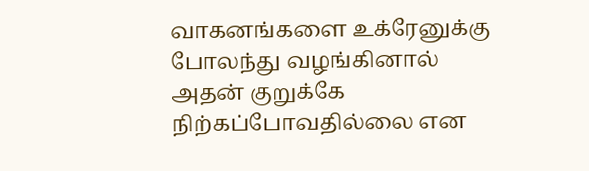வாகனங்களை உக்ரேனுக்கு போலந்து வழங்கினால் அதன் குறுக்கே நிற்கப்போவதில்லை என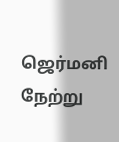ஜெர்மனி நேற்று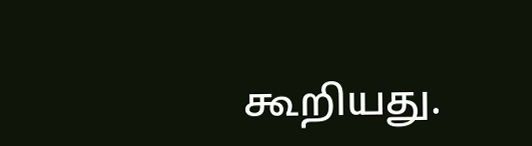கூறியது.